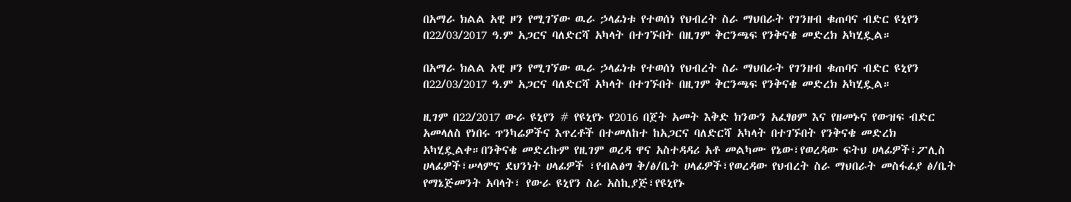በአማራ ክልል አዊ ዞን የሚገኘው ዉራ ኃላፊነቱ የተወሰነ የህብረት ስራ ማህበራት የገንዘብ ቁጠባና ብድር ዩኒየን በ22/03/2017 ዓ.ም አጋርና ባለድርሻ አካላት በተገኙበት በዚገም ቅርንጫፍ የንቅናቄ መድረክ አካሂዷል።

በአማራ ክልል አዊ ዞን የሚገኘው ዉራ ኃላፊነቱ የተወሰነ የህብረት ስራ ማህበራት የገንዘብ ቁጠባና ብድር ዩኒየን በ22/03/2017 ዓ.ም አጋርና ባለድርሻ አካላት በተገኙበት በዚገም ቅርንጫፍ የንቅናቄ መድረክ አካሂዷል።

ዚገም በ22/2017 ውራ ዩኒየን # የዩኒየኑ የ2016 በጀት አመት እቅድ ክንውን አፈፃፀም እና የዘመኑና የውዝፍ ብድር አመላለስ የነበሩ ጥንካሬዎችና እጥረቶች በተመለከተ ከአጋርና ባለድርሻ አካላት በተገኙበት የንቅናቄ መድረክ አካሂዷልቀ።በንቅናቄ መድረኩም የዚገም ወረዳ ዋና አስተዳዳሪ አቶ መልካሙ የኔው፣የወረዳው ፍትህ ሀላፊዎች፣ፖሊስ ሀላፊዎች፣ሠላምና ደህንነት ሀላፊዎች ፣የብልፅግ ቅ/ፅ/ቤት ሀላፊዎች፣የወረዳው የህብረት ስራ ማህበራት መስፋፊያ ፅ/ቤት የማኔጅመንት አባላት፣ የውራ ዩኒየን ስራ አስኪያጅ፣የዩኒየኑ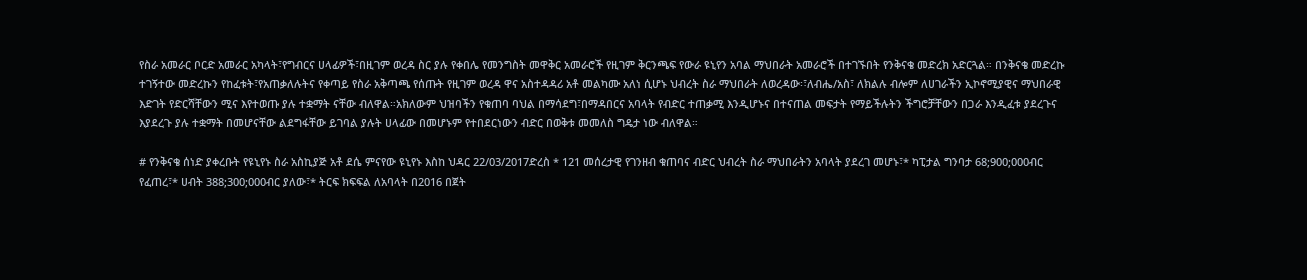የስራ አመራር ቦርድ አመራር አካላት፣የግብርና ሀላፊዎች፣በዚገም ወረዳ ስር ያሉ የቀበሌ የመንግስት መዋቅር አመራሮች የዚገም ቅርንጫፍ የውራ ዩኒየን አባል ማህበራት አመራሮች በተገኙበት የንቅናቄ መድረክ አድርጓል። በንቅናቄ መድረኩ ተገኝተው መድረኩን የከፈቱት፣የአጠቃለሉትና የቀጣይ የስራ አቅጣጫ የሰጡት የዚገም ወረዳ ዋና አስተዳዳሪ አቶ መልካሙ አለነ ሲሆኑ ህብረት ስራ ማህበራት ለወረዳው፡፣ለብሔ/አስ፣ ለክልሉ ብሎም ለሀገራችን ኢኮኖሚያዊና ማህበራዊ እድገት የድርሻቸውን ሚና እየተወጡ ያሉ ተቋማት ናቸው ብለዋል።አክለውም ህዝባችን የቁጠባ ባህል በማሳደግ፣በማዳበርና አባላት የብድር ተጠቃሚ እንዲሆኑና በተናጠል መፍታት የማይችሉትን ችግሮቻቸውን በጋራ እንዲፈቱ ያደረጉና እያደረጉ ያሉ ተቋማት በመሆናቸው ልደግፋቸው ይገባል ያሉት ሀላፊው በመሆኑም የተበደርነውን ብድር በወቅቱ መመለስ ግዴታ ነው ብለዋል።

# የንቅናቄ ሰነድ ያቀረቡት የዩኒየኑ ስራ አስኪያጅ አቶ ደሴ ምናየው ዩኒየኑ እስከ ህዳር 22/03/2017ድረስ * 121 መሰረታዊ የገንዘብ ቁጠባና ብድር ህብረት ስራ ማህበራትን አባላት ያደረገ መሆኑ፣* ካፒታል ግንባታ 68;900;000ብር የፈጠረ፣* ሀብት 388;300;000ብር ያለው፣* ትርፍ ክፍፍል ለአባላት በ2016 በጀት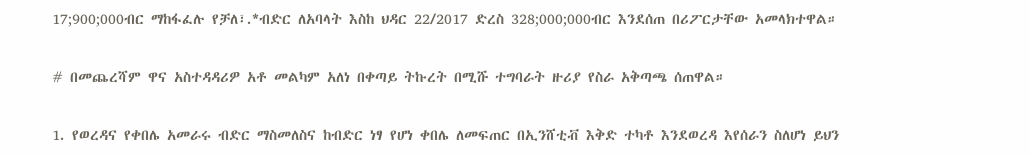17;900;000ብር ማከፋፈሉ የቻለ፣.*ብድር ለአባላት እስከ ህዳር 22/2017 ድረስ 328;000;000ብር እንደሰጠ በሪፖርታቸው አመላክተዋል።

# በመጨረሻም ዋና አስተዳዳሪዎ አቶ መልካም አለነ በቀጣይ ትኩረት በሚሹ ተግባራት ዙሪያ የስራ አቅጣጫ ሰጠዋል።

1. የወረዳና የቀበሌ አመራሩ ብድር ማስመለስና ከብድር ነፃ የሆነ ቀበሌ ለመፍጠር በኢንሸቲቭ እቅድ ተካቶ እንደወረዳ እየሰራን ስለሆነ ይህን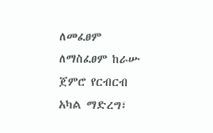ለመፈፀም ለማስፈፀም ከራሡ ጀምሮ የርብርብ አካል ማድረግ፣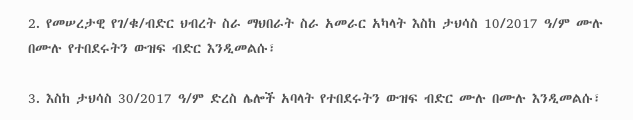2. የመሠረታዊ የገ/ቁ/ብድር ህብረት ስራ ማህበራት ስራ አመራር አካላት እስከ ታህሳስ 10/2017 ዓ/ም ሙሉ በሙሉ የተበደሩትን ውዝፍ ብድር እንዲመልሱ፣

3. እስከ ታህሳስ 30/2017 ዓ/ም ድረስ ሌሎች አባላት የተበደሩትን ውዝፍ ብድር ሙሉ በሙሉ እንዲመልሱ፣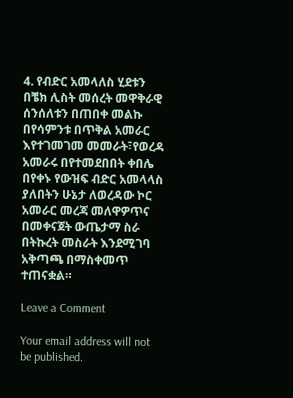4. የብድር አመላለስ ሂደቱን በቼክ ሊስት መሰረት መዋቅራዊ ሰንሰለቱን በጠበቀ መልኩ በየሳምንቱ በጥቅል አመራር እየተገመገመ መመራት፣የወረዳ አመራሩ በየተመደበበት ቀበሌ በየቀኑ የውዝፍ ብድር አመላላስ ያለበትን ሁኔታ ለወረዳው ኮር አመራር መረጃ መለዋዎጥና በመቀናጀት ውጤታማ ስራ በትኩረት መስራት እንደሚገባ አቅጣጫ በማስቀመጥ ተጠናቋል።

Leave a Comment

Your email address will not be published.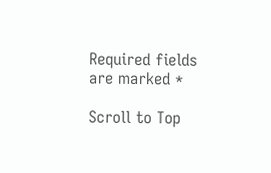Required fields are marked *

Scroll to Top